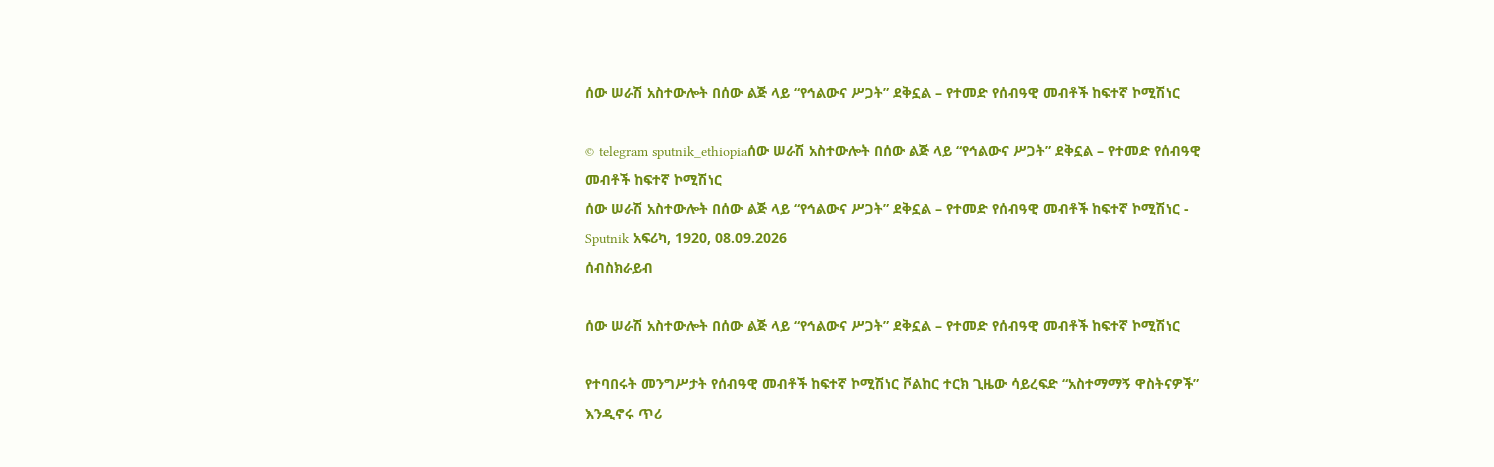ሰው ሠራሽ አስተውሎት በሰው ልጅ ላይ “የኅልውና ሥጋት” ደቅኗል – የተመድ የሰብዓዊ መብቶች ከፍተኛ ኮሚሽነር

© telegram sputnik_ethiopiaሰው ሠራሽ አስተውሎት በሰው ልጅ ላይ “የኅልውና ሥጋት” ደቅኗል – የተመድ የሰብዓዊ መብቶች ከፍተኛ ኮሚሽነር
ሰው ሠራሽ አስተውሎት በሰው ልጅ ላይ “የኅልውና ሥጋት” ደቅኗል – የተመድ የሰብዓዊ መብቶች ከፍተኛ ኮሚሽነር - Sputnik አፍሪካ, 1920, 08.09.2026
ሰብስክራይብ

ሰው ሠራሽ አስተውሎት በሰው ልጅ ላይ “የኅልውና ሥጋት” ደቅኗል – የተመድ የሰብዓዊ መብቶች ከፍተኛ ኮሚሽነር

የተባበሩት መንግሥታት የሰብዓዊ መብቶች ከፍተኛ ኮሚሽነር ቮልከር ተርክ ጊዜው ሳይረፍድ “አስተማማኝ ዋስትናዎች” እንዲኖሩ ጥሪ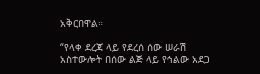አቅርበዋል።

“የላቀ ደረጃ ላይ የደረሰ ሰው ሠራሽ አስተውሎት በሰው ልጅ ላይ የኅልው አደጋ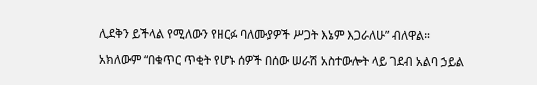ሊደቅን ይችላል የሚለውን የዘርፉ ባለሙያዎች ሥጋት እኔም እጋራለሁ” ብለዋል።

አክለውም “በቁጥር ጥቂት የሆኑ ሰዎች በሰው ሠራሽ አስተውሎት ላይ ገደብ አልባ ኃይል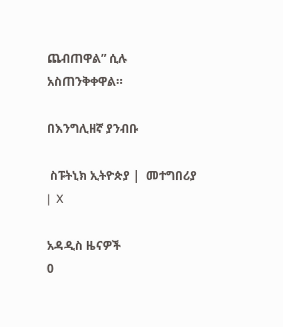ጨብጠዋል” ሲሉ አስጠንቅቀዋል።

በእንግሊዘኛ ያንብቡ

 ስፑትኒክ ኢትዮጵያ |  መተግበሪያ |  X

አዳዲስ ዜናዎች
0